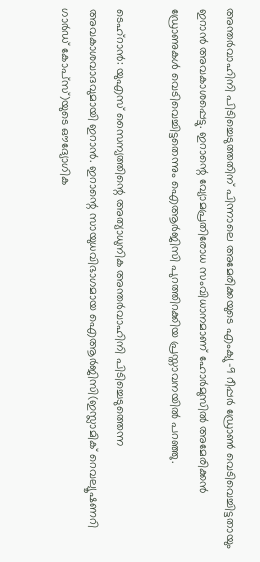അന്തർവാഹിനി പിടിച്ചെടുത്തതിന് പിന്നാലെ അമേരിക്കയുടെ എംക്യു-9 റീപ്പർ ഡ്രോൺ വെടിവെച്ചിട്ടതായും ഇറാൻ അവകാശപ്പെട്ടു. ഇറാന്റെ വ്യോമപ്രതിരോധ സംവിധാനമാണ് ഹോർമുസിൽ ‍അമേരിക്കൻ ഡ്രോണുകൾ വെടിവെച്ചിട്ടതെന്നും ഐആർജിസി പുറത്തിറക്കിയ പ്രസ്താവനയിൽ പറഞ്ഞു.

ടെഹ്റാൻ: യുഎസ് സൈന്യത്തിന്റെ അത്യാധുനിക അന്തർവാഹിനി പിടിച്ചെടുത്തെന്ന അവകാശവാദവുമായി ഇറാൻ. ഇറാന്റെ സായുധവിഭാഗമായ ഐആർജിസി(ഇസ്ലാമിക് റെവല്യൂഷണറി ഗാർഡ് കോപ്സ്)യുടെ ഔദ്യോഗിക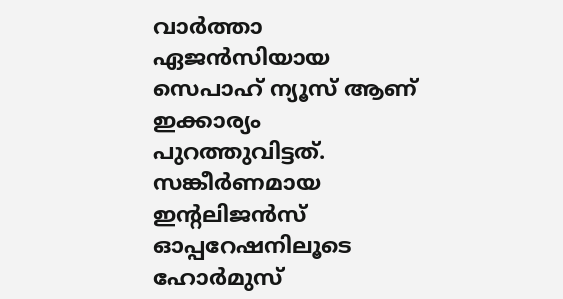വാർത്താ ഏജൻസിയായ സെപാഹ് ന്യൂസ് ആണ് ഇക്കാര്യം പുറത്തുവിട്ടത്. സങ്കീർണമായ ഇന്റലിജൻസ് ഓപ്പറേഷനിലൂടെ ഹോർമുസ്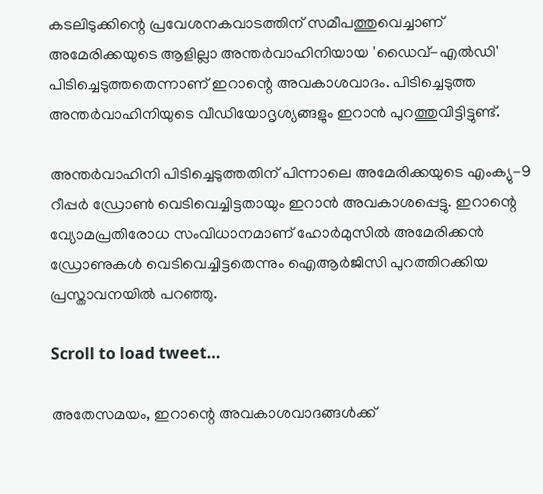കടലിടുക്കിന്റെ പ്രവേശനകവാടത്തിന് സമീപത്തുവെച്ചാണ് അമേരിക്കയുടെ ആളില്ലാ അന്തർവാഹിനിയായ 'ഡൈവ്-എൽഡി' പിടിച്ചെടുത്തതെന്നാണ് ഇറാന്റെ അവകാശവാദം. പിടിച്ചെടുത്ത അന്തർവാഹിനിയുടെ വീഡിയോദൃശ്യങ്ങളും ഇറാൻ പുറത്തുവിട്ടിട്ടുണ്ട്.

അന്തർവാഹിനി പിടിച്ചെടുത്തതിന് പിന്നാലെ അമേരിക്കയുടെ എംക്യു-9 റീപ്പർ ഡ്രോൺ വെടിവെച്ചിട്ടതായും ഇറാൻ അവകാശപ്പെട്ടു. ഇറാന്റെ വ്യോമപ്രതിരോധ സംവിധാനമാണ് ഹോർമുസിൽ ‍അമേരിക്കൻ ഡ്രോണുകൾ വെടിവെച്ചിട്ടതെന്നും ഐആർജിസി പുറത്തിറക്കിയ പ്രസ്താവനയിൽ പറഞ്ഞു.

Scroll to load tweet…

അതേസമയം, ഇറാന്റെ അവകാശവാദങ്ങൾക്ക്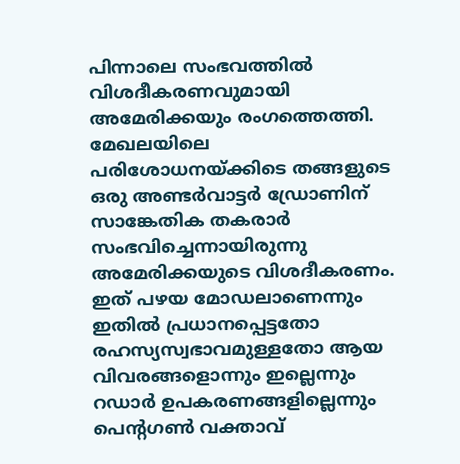പിന്നാലെ സംഭവത്തിൽ വിശദീകരണവുമായി അമേരിക്കയും രംഗത്തെത്തി. മേഖലയിലെ പരിശോധനയ്ക്കിടെ തങ്ങളുടെ ഒരു അണ്ടർവാട്ടർ ഡ്രോണിന് സാങ്കേതിക തകരാർ സംഭവിച്ചെന്നായിരുന്നു അമേരിക്കയുടെ വിശദീകരണം. ഇത് പഴയ മോഡലാണെന്നും ഇതിൽ പ്രധാനപ്പെട്ടതോ രഹസ്യസ്വഭാവമുള്ളതോ ആയ വിവരങ്ങളൊന്നും ഇല്ലെന്നും റഡാർ ഉപകരണങ്ങളില്ലെന്നും പെന്റഗൺ വക്താവ്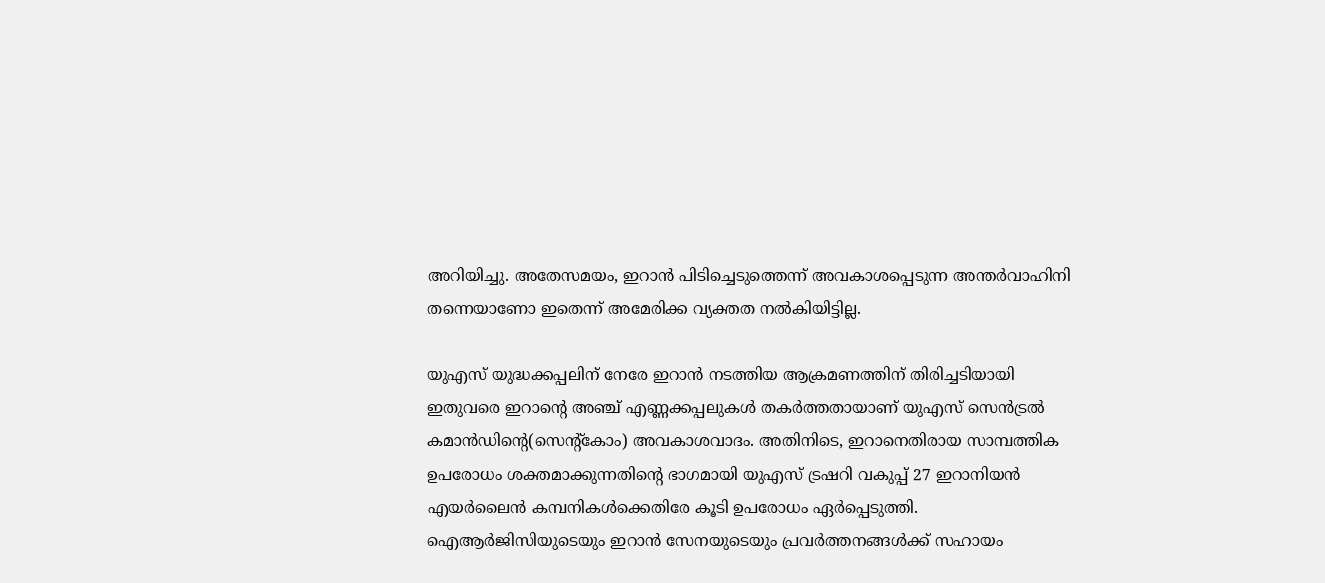അറിയിച്ചു. അതേസമയം, ഇറാൻ പിടിച്ചെടുത്തെന്ന് അവകാശപ്പെടുന്ന അന്തർവാഹിനി തന്നെയാണോ ഇതെന്ന് അമേരിക്ക വ്യക്തത നൽകിയിട്ടില്ല.

യുഎസ് യുദ്ധക്കപ്പലിന് നേരേ ഇറാൻ നടത്തിയ ആക്രമണത്തിന് തിരിച്ചടിയായി ഇതുവരെ ഇറാന്റെ അഞ്ച് എണ്ണക്കപ്പലുകൾ തകർത്തതായാണ് യുഎസ് സെൻട്രൽ കമാൻഡിന്റെ(സെന്റ്കോം) അവകാശവാദം. അതിനിടെ, ഇറാനെതിരായ സാമ്പത്തിക ഉപരോധം ശക്തമാക്കുന്നതിന്റെ ഭാഗമായി യുഎസ് ട്രഷറി വകുപ്പ് 27 ഇറാനിയൻ എയർലൈൻ കമ്പനികൾക്കെതിരേ കൂടി ഉപരോധം ഏർപ്പെടുത്തി. ഐആർജിസിയുടെയും ഇറാൻ സേനയുടെയും പ്രവർത്തനങ്ങൾക്ക് സഹായം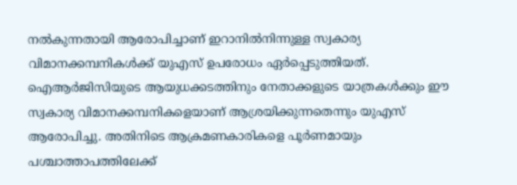നൽകുന്നതായി ആരോപിച്ചാണ് ഇറാനിൽനിന്നുള്ള സ്വകാര്യ വിമാനക്കമ്പനികൾക്ക് യുഎസ് ഉപരോധം ഏർപ്പെടുത്തിയത്. ഐആർജിസിയുടെ ആയുധക്കടത്തിനും നേതാക്കളുടെ യാത്രകൾക്കും ഈ സ്വകാര്യ വിമാനക്കമ്പനികളെയാണ് ആശ്രയിക്കുന്നതെന്നും യുഎസ് ആരോപിച്ചു. അതിനിടെ ആക്രമണകാരികളെ പൂർണമായും പശ്ചാത്താപത്തിലേക്ക്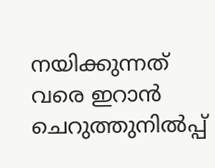നയിക്കുന്നത് വരെ ഇറാൻ ചെറുത്തുനിൽപ്പ്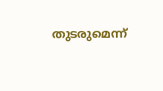തുടരുമെന്ന്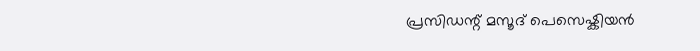പ്രസിഡന്റ് മസൂദ് പെസെഷ്കിയൻ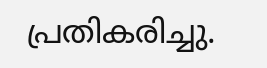പ്രതികരിച്ചു.